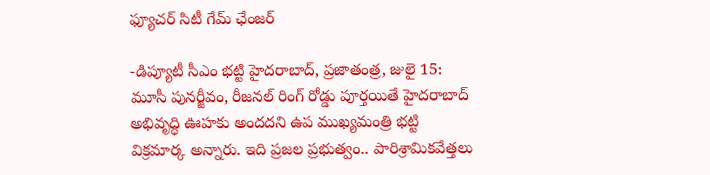ఫ్యూచర్ సిటీ గేమ్ ఛేంజర్

-డిప్యూటీ సీఎం భట్టి హైదరాబాద్, ప్రజాతంత్ర, జులై 15: మూసీ పునర్జీవం, రీజనల్ రింగ్ రోడ్డు పూర్తయితే హైదరాబాద్ అభివృద్ధి ఊహకు అందదని ఉప ముఖ్యమంత్రి భట్టి విక్రమార్క అన్నారు. ఇది ప్రజల ప్రభుత్వం.. పారిశ్రామికవేత్తలు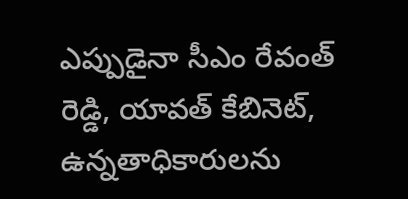ఎప్పుడైనా సీఎం రేవంత్ రెడ్డి, యావత్ కేబినెట్, ఉన్నతాధికారులను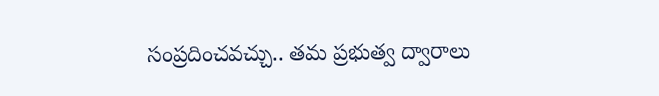సంప్రదించవచ్చు.. తమ ప్రభుత్వ ద్వారాలు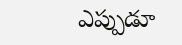ఎప్పుడూ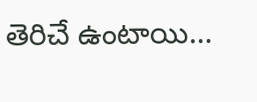తెరిచే ఉంటాయి…